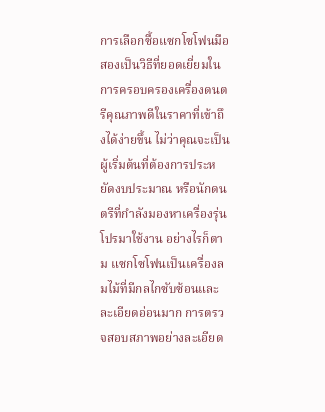การเลือกซื้อแซกโซโฟนมือสองเป็นวิธีที่ยอดเยี่ยมในการครอบครองเครื่องดนตรีคุณภาพดีในราคาที่เข้าถึงได้ง่ายขึ้น ไม่ว่าคุณจะเป็นผู้เริ่มต้นที่ต้องการประหยัดงบประมาณ หรือนักดนตรีที่กำลังมองหาเครื่องรุ่นโปรมาใช้งาน อย่างไรก็ตาม แซกโซโฟนเป็นเครื่องลมไม้ที่มีกลไกซับซ้อนและละเอียดอ่อนมาก การตรวจสอบสภาพอย่างละเอียด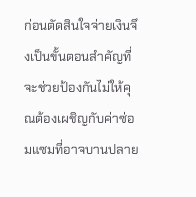ก่อนตัดสินใจจ่ายเงินจึงเป็นขั้นตอนสำคัญที่จะช่วยป้องกันไม่ให้คุณต้องเผชิญกับค่าซ่อมแซมที่อาจบานปลาย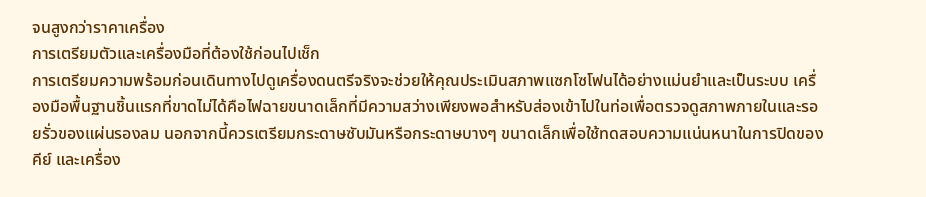จนสูงกว่าราคาเครื่อง
การเตรียมตัวและเครื่องมือที่ต้องใช้ก่อนไปเช็ก
การเตรียมความพร้อมก่อนเดินทางไปดูเครื่องดนตรีจริงจะช่วยให้คุณประเมินสภาพแซกโซโฟนได้อย่างแม่นยำและเป็นระบบ เครื่องมือพื้นฐานชิ้นแรกที่ขาดไม่ได้คือไฟฉายขนาดเล็กที่มีความสว่างเพียงพอสำหรับส่องเข้าไปในท่อเพื่อตรวจดูสภาพภายในและรอยรั่วของแผ่นรองลม นอกจากนี้ควรเตรียมกระดาษซับมันหรือกระดาษบางๆ ขนาดเล็กเพื่อใช้ทดสอบความแน่นหนาในการปิดของคีย์ และเครื่อง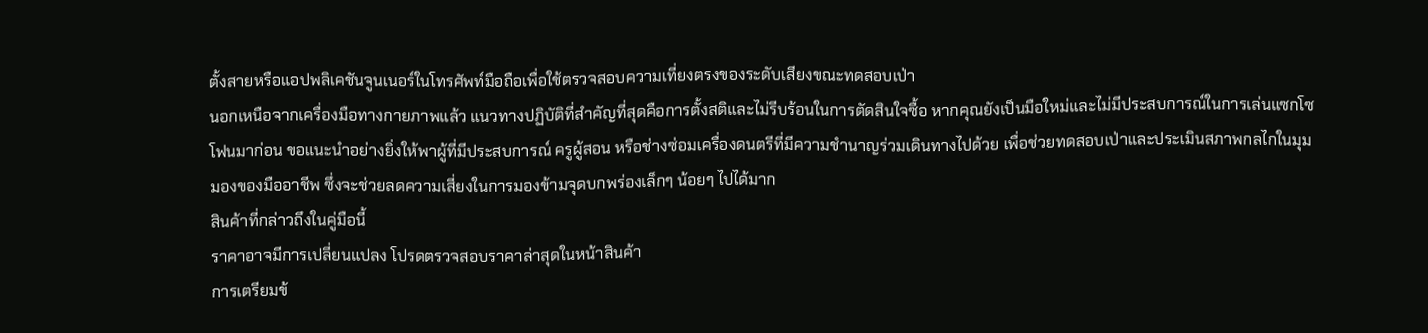ตั้งสายหรือแอปพลิเคชันจูนเนอร์ในโทรศัพท์มือถือเพื่อใช้ตรวจสอบความเที่ยงตรงของระดับเสียงขณะทดสอบเป่า
นอกเหนือจากเครื่องมือทางกายภาพแล้ว แนวทางปฏิบัติที่สำคัญที่สุดคือการตั้งสติและไม่รีบร้อนในการตัดสินใจซื้อ หากคุณยังเป็นมือใหม่และไม่มีประสบการณ์ในการเล่นแซกโซโฟนมาก่อน ขอแนะนำอย่างยิ่งให้พาผู้ที่มีประสบการณ์ ครูผู้สอน หรือช่างซ่อมเครื่องดนตรีที่มีความชำนาญร่วมเดินทางไปด้วย เพื่อช่วยทดสอบเป่าและประเมินสภาพกลไกในมุมมองของมืออาชีพ ซึ่งจะช่วยลดความเสี่ยงในการมองข้ามจุดบกพร่องเล็กๆ น้อยๆ ไปได้มาก
สินค้าที่กล่าวถึงในคู่มือนี้
ราคาอาจมีการเปลี่ยนแปลง โปรดตรวจสอบราคาล่าสุดในหน้าสินค้า
การเตรียมข้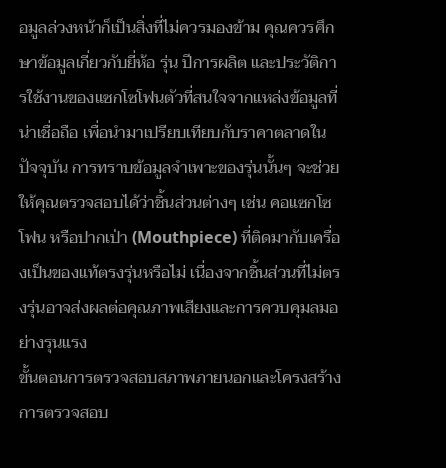อมูลล่วงหน้าก็เป็นสิ่งที่ไม่ควรมองข้าม คุณควรศึกษาข้อมูลเกี่ยวกับยี่ห้อ รุ่น ปีการผลิต และประวัติการใช้งานของแซกโซโฟนตัวที่สนใจจากแหล่งข้อมูลที่น่าเชื่อถือ เพื่อนำมาเปรียบเทียบกับราคาตลาดในปัจจุบัน การทราบข้อมูลจำเพาะของรุ่นนั้นๆ จะช่วยให้คุณตรวจสอบได้ว่าชิ้นส่วนต่างๆ เช่น คอแซกโซโฟน หรือปากเป่า (Mouthpiece) ที่ติดมากับเครื่องเป็นของแท้ตรงรุ่นหรือไม่ เนื่องจากชิ้นส่วนที่ไม่ตรงรุ่นอาจส่งผลต่อคุณภาพเสียงและการควบคุมลมอย่างรุนแรง
ขั้นตอนการตรวจสอบสภาพภายนอกและโครงสร้าง
การตรวจสอบ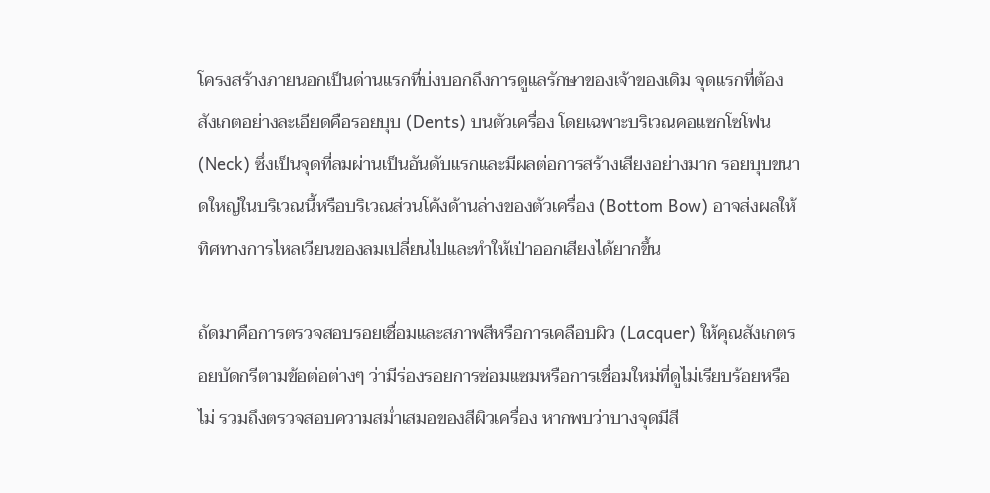โครงสร้างภายนอกเป็นด่านแรกที่บ่งบอกถึงการดูแลรักษาของเจ้าของเดิม จุดแรกที่ต้องสังเกตอย่างละเอียดคือรอยบุบ (Dents) บนตัวเครื่อง โดยเฉพาะบริเวณคอแซกโซโฟน (Neck) ซึ่งเป็นจุดที่ลมผ่านเป็นอันดับแรกและมีผลต่อการสร้างเสียงอย่างมาก รอยบุบขนาดใหญ่ในบริเวณนี้หรือบริเวณส่วนโค้งด้านล่างของตัวเครื่อง (Bottom Bow) อาจส่งผลให้ทิศทางการไหลเวียนของลมเปลี่ยนไปและทำให้เป่าออกเสียงได้ยากขึ้น

ถัดมาคือการตรวจสอบรอยเชื่อมและสภาพสีหรือการเคลือบผิว (Lacquer) ให้คุณสังเกตรอยบัดกรีตามข้อต่อต่างๆ ว่ามีร่องรอยการซ่อมแซมหรือการเชื่อมใหม่ที่ดูไม่เรียบร้อยหรือไม่ รวมถึงตรวจสอบความสม่ำเสมอของสีผิวเครื่อง หากพบว่าบางจุดมีสี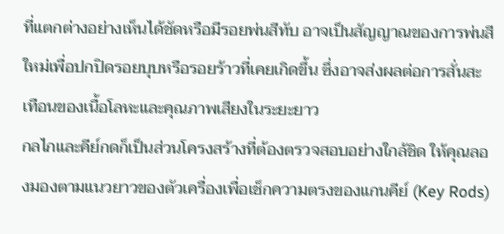ที่แตกต่างอย่างเห็นได้ชัดหรือมีรอยพ่นสีทับ อาจเป็นสัญญาณของการพ่นสีใหม่เพื่อปกปิดรอยบุบหรือรอยร้าวที่เคยเกิดขึ้น ซึ่งอาจส่งผลต่อการสั่นสะเทือนของเนื้อโลหะและคุณภาพเสียงในระยะยาว
กลไกและคีย์กดก็เป็นส่วนโครงสร้างที่ต้องตรวจสอบอย่างใกล้ชิด ให้คุณลองมองตามแนวยาวของตัวเครื่องเพื่อเช็กความตรงของแกนคีย์ (Key Rods)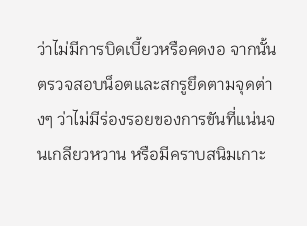ว่าไม่มีการบิดเบี้ยวหรือคดงอ จากนั้นตรวจสอบน็อตและสกรูยึดตามจุดต่างๆ ว่าไม่มีร่องรอยของการขันที่แน่นจนเกลียวหวาน หรือมีคราบสนิมเกาะ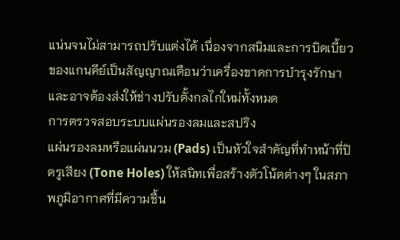แน่นจนไม่สามารถปรับแต่งได้ เนื่องจากสนิมและการบิดเบี้ยวของแกนคีย์เป็นสัญญาณเตือนว่าเครื่องขาดการบำรุงรักษาและอาจต้องส่งให้ช่างปรับตั้งกลไกใหม่ทั้งหมด
การตรวจสอบระบบแผ่นรองลมและสปริง
แผ่นรองลมหรือแผ่นนวม (Pads) เป็นหัวใจสำคัญที่ทำหน้าที่ปิดรูเสียง (Tone Holes) ให้สนิทเพื่อสร้างตัวโน้ตต่างๆ ในสภาพภูมิอากาศที่มีความชื้น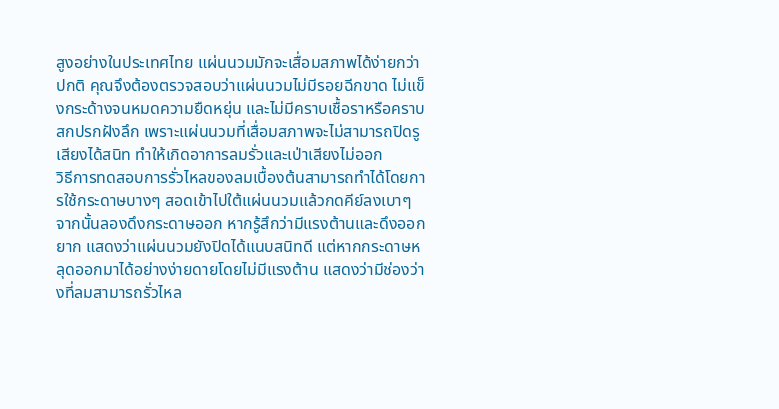สูงอย่างในประเทศไทย แผ่นนวมมักจะเสื่อมสภาพได้ง่ายกว่าปกติ คุณจึงต้องตรวจสอบว่าแผ่นนวมไม่มีรอยฉีกขาด ไม่แข็งกระด้างจนหมดความยืดหยุ่น และไม่มีคราบเชื้อราหรือคราบสกปรกฝังลึก เพราะแผ่นนวมที่เสื่อมสภาพจะไม่สามารถปิดรูเสียงได้สนิท ทำให้เกิดอาการลมรั่วและเป่าเสียงไม่ออก
วิธีการทดสอบการรั่วไหลของลมเบื้องต้นสามารถทำได้โดยการใช้กระดาษบางๆ สอดเข้าไปใต้แผ่นนวมแล้วกดคีย์ลงเบาๆ จากนั้นลองดึงกระดาษออก หากรู้สึกว่ามีแรงต้านและดึงออกยาก แสดงว่าแผ่นนวมยังปิดได้แนบสนิทดี แต่หากกระดาษหลุดออกมาได้อย่างง่ายดายโดยไม่มีแรงต้าน แสดงว่ามีช่องว่างที่ลมสามารถรั่วไหล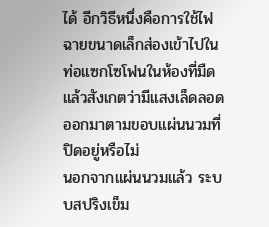ได้ อีกวิธีหนึ่งคือการใช้ไฟฉายขนาดเล็กส่องเข้าไปในท่อแซกโซโฟนในห้องที่มืด แล้วสังเกตว่ามีแสงเล็ดลอดออกมาตามขอบแผ่นนวมที่ปิดอยู่หรือไม่
นอกจากแผ่นนวมแล้ว ระบบสปริงเข็ม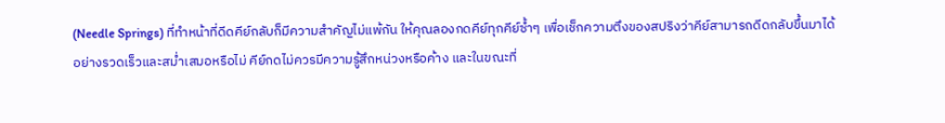(Needle Springs) ที่ทำหน้าที่ดีดคีย์กลับก็มีความสำคัญไม่แพ้กัน ให้คุณลองกดคีย์ทุกคีย์ซ้ำๆ เพื่อเช็กความตึงของสปริงว่าคีย์สามารถดีดกลับขึ้นมาได้อย่างรวดเร็วและสม่ำเสมอหรือไม่ คีย์กดไม่ควรมีความรู้สึกหน่วงหรือค้าง และในขณะที่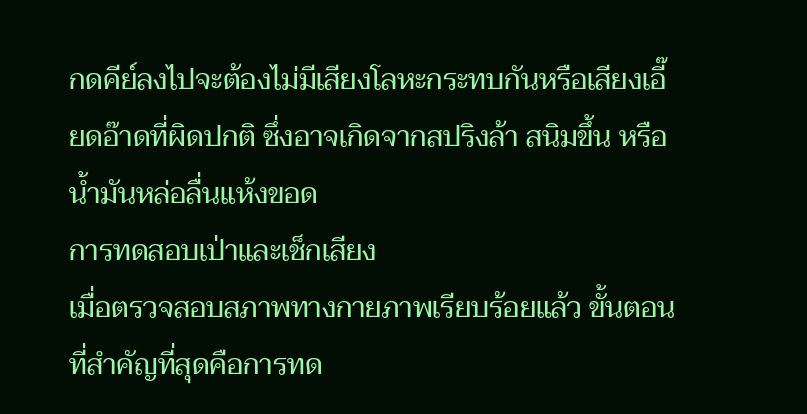กดคีย์ลงไปจะต้องไม่มีเสียงโลหะกระทบกันหรือเสียงเอี๊ยดอ๊าดที่ผิดปกติ ซึ่งอาจเกิดจากสปริงล้า สนิมขึ้น หรือน้ำมันหล่อลื่นแห้งขอด
การทดสอบเป่าและเช็กเสียง
เมื่อตรวจสอบสภาพทางกายภาพเรียบร้อยแล้ว ขั้นตอนที่สำคัญที่สุดคือการทด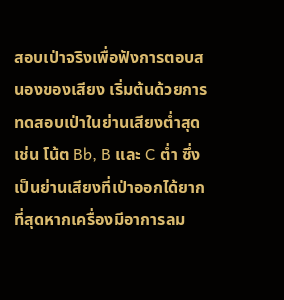สอบเป่าจริงเพื่อฟังการตอบสนองของเสียง เริ่มต้นด้วยการทดสอบเป่าในย่านเสียงต่ำสุด เช่น โน้ต Bb, B และ C ต่ำ ซึ่งเป็นย่านเสียงที่เป่าออกได้ยากที่สุดหากเครื่องมีอาการลม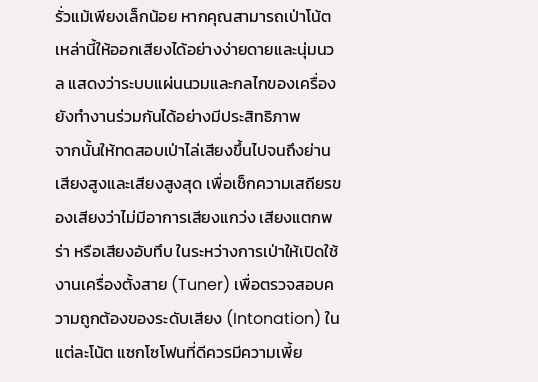รั่วแม้เพียงเล็กน้อย หากคุณสามารถเป่าโน้ตเหล่านี้ให้ออกเสียงได้อย่างง่ายดายและนุ่มนวล แสดงว่าระบบแผ่นนวมและกลไกของเครื่องยังทำงานร่วมกันได้อย่างมีประสิทธิภาพ
จากนั้นให้ทดสอบเป่าไล่เสียงขึ้นไปจนถึงย่านเสียงสูงและเสียงสูงสุด เพื่อเช็กความเสถียรของเสียงว่าไม่มีอาการเสียงแกว่ง เสียงแตกพร่า หรือเสียงอับทึบ ในระหว่างการเป่าให้เปิดใช้งานเครื่องตั้งสาย (Tuner) เพื่อตรวจสอบความถูกต้องของระดับเสียง (Intonation) ในแต่ละโน้ต แซกโซโฟนที่ดีควรมีความเพี้ย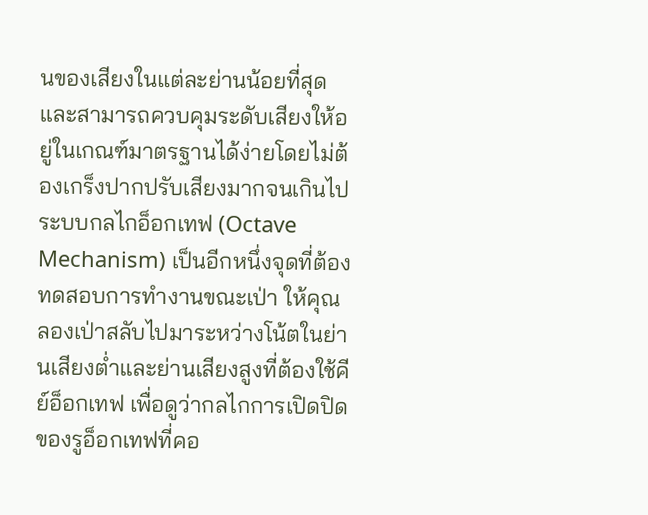นของเสียงในแต่ละย่านน้อยที่สุดและสามารถควบคุมระดับเสียงให้อยู่ในเกณฑ์มาตรฐานได้ง่ายโดยไม่ต้องเกร็งปากปรับเสียงมากจนเกินไป
ระบบกลไกอ็อกเทฟ (Octave Mechanism) เป็นอีกหนึ่งจุดที่ต้องทดสอบการทำงานขณะเป่า ให้คุณลองเป่าสลับไปมาระหว่างโน้ตในย่านเสียงต่ำและย่านเสียงสูงที่ต้องใช้คีย์อ็อกเทฟ เพื่อดูว่ากลไกการเปิดปิดของรูอ็อกเทฟที่คอ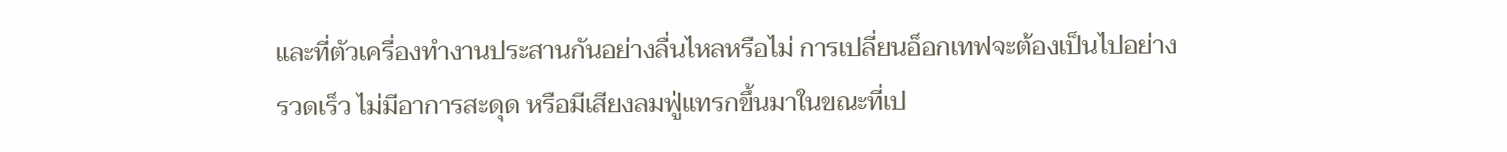และที่ตัวเครื่องทำงานประสานกันอย่างลื่นไหลหรือไม่ การเปลี่ยนอ็อกเทฟจะต้องเป็นไปอย่างรวดเร็ว ไม่มีอาการสะดุด หรือมีเสียงลมฟู่แทรกขึ้นมาในขณะที่เป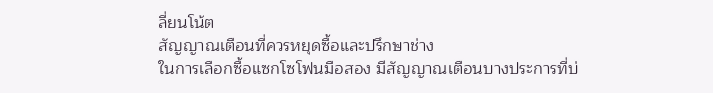ลี่ยนโน้ต
สัญญาณเตือนที่ควรหยุดซื้อและปรึกษาช่าง
ในการเลือกซื้อแซกโซโฟนมือสอง มีสัญญาณเตือนบางประการที่บ่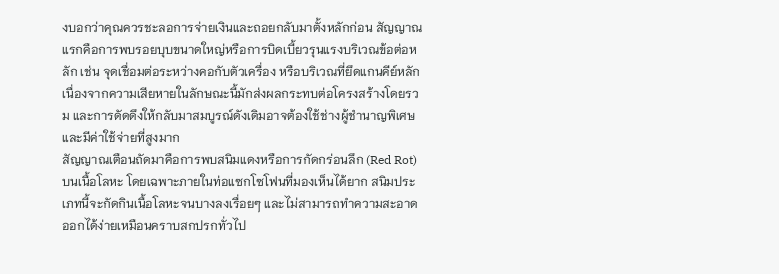งบอกว่าคุณควรชะลอการจ่ายเงินและถอยกลับมาตั้งหลักก่อน สัญญาณแรกคือการพบรอยบุบขนาดใหญ่หรือการบิดเบี้ยวรุนแรงบริเวณข้อต่อหลัก เช่น จุดเชื่อมต่อระหว่างคอกับตัวเครื่อง หรือบริเวณที่ยึดแกนคีย์หลัก เนื่องจากความเสียหายในลักษณะนี้มักส่งผลกระทบต่อโครงสร้างโดยรวม และการดัดดึงให้กลับมาสมบูรณ์ดังเดิมอาจต้องใช้ช่างผู้ชำนาญพิเศษและมีค่าใช้จ่ายที่สูงมาก
สัญญาณเตือนถัดมาคือการพบสนิมแดงหรือการกัดกร่อนลึก (Red Rot) บนเนื้อโลหะ โดยเฉพาะภายในท่อแซกโซโฟนที่มองเห็นได้ยาก สนิมประเภทนี้จะกัดกินเนื้อโลหะจนบางลงเรื่อยๆ และไม่สามารถทำความสะอาดออกได้ง่ายเหมือนคราบสกปรกทั่วไป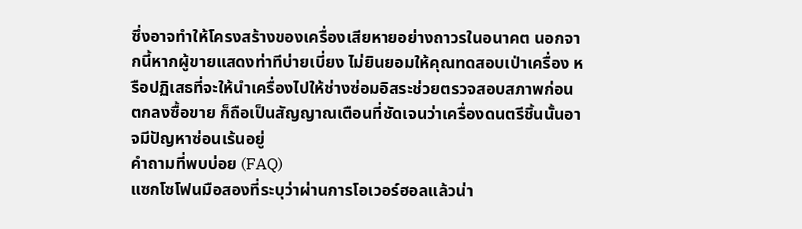ซึ่งอาจทำให้โครงสร้างของเครื่องเสียหายอย่างถาวรในอนาคต นอกจากนี้หากผู้ขายแสดงท่าทีบ่ายเบี่ยง ไม่ยินยอมให้คุณทดสอบเป่าเครื่อง หรือปฏิเสธที่จะให้นำเครื่องไปให้ช่างซ่อมอิสระช่วยตรวจสอบสภาพก่อนตกลงซื้อขาย ก็ถือเป็นสัญญาณเตือนที่ชัดเจนว่าเครื่องดนตรีชิ้นนั้นอาจมีปัญหาซ่อนเร้นอยู่
คำถามที่พบบ่อย (FAQ)
แซกโซโฟนมือสองที่ระบุว่าผ่านการโอเวอร์ฮอลแล้วน่า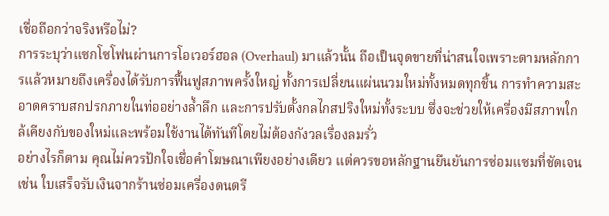เชื่อถือกว่าจริงหรือไม่?
การระบุว่าแซกโซโฟนผ่านการโอเวอร์ฮอล (Overhaul) มาแล้วนั้น ถือเป็นจุดขายที่น่าสนใจเพราะตามหลักการแล้วหมายถึงเครื่องได้รับการฟื้นฟูสภาพครั้งใหญ่ ทั้งการเปลี่ยนแผ่นนวมใหม่ทั้งหมดทุกชิ้น การทำความสะอาดคราบสกปรกภายในท่ออย่างล้ำลึก และการปรับตั้งกลไกสปริงใหม่ทั้งระบบ ซึ่งจะช่วยให้เครื่องมีสภาพใกล้เคียงกับของใหม่และพร้อมใช้งานได้ทันทีโดยไม่ต้องกังวลเรื่องลมรั่ว
อย่างไรก็ตาม คุณไม่ควรปักใจเชื่อคำโฆษณาเพียงอย่างเดียว แต่ควรขอหลักฐานยืนยันการซ่อมแซมที่ชัดเจน เช่น ใบเสร็จรับเงินจากร้านซ่อมเครื่องดนตรี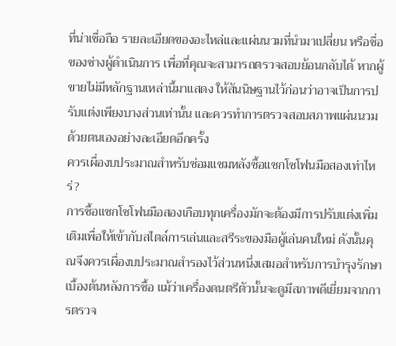ที่น่าเชื่อถือ รายละเอียดของอะไหล่และแผ่นนวมที่นำมาเปลี่ยน หรือชื่อของช่างผู้ดำเนินการ เพื่อที่คุณจะสามารถตรวจสอบย้อนกลับได้ หากผู้ขายไม่มีหลักฐานเหล่านี้มาแสดง ให้สันนิษฐานไว้ก่อนว่าอาจเป็นการปรับแต่งเพียงบางส่วนเท่านั้น และควรทำการตรวจสอบสภาพแผ่นนวมด้วยตนเองอย่างละเอียดอีกครั้ง
ควรเผื่องบประมาณสำหรับซ่อมแซมหลังซื้อแซกโซโฟนมือสองเท่าไหร่?
การซื้อแซกโซโฟนมือสองเกือบทุกเครื่องมักจะต้องมีการปรับแต่งเพิ่มเติมเพื่อให้เข้ากับสไตล์การเล่นและสรีระของมือผู้เล่นคนใหม่ ดังนั้นคุณจึงควรเผื่องบประมาณสำรองไว้ส่วนหนึ่งเสมอสำหรับการบำรุงรักษาเบื้องต้นหลังการซื้อ แม้ว่าเครื่องดนตรีตัวนั้นจะดูมีสภาพดีเยี่ยมจากการตรวจ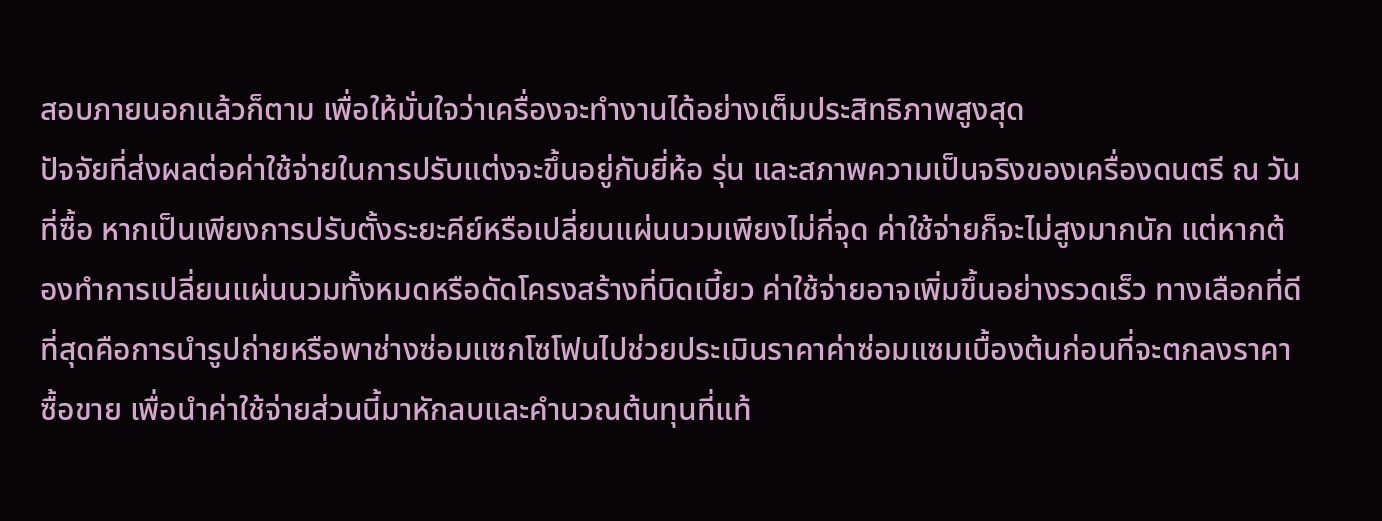สอบภายนอกแล้วก็ตาม เพื่อให้มั่นใจว่าเครื่องจะทำงานได้อย่างเต็มประสิทธิภาพสูงสุด
ปัจจัยที่ส่งผลต่อค่าใช้จ่ายในการปรับแต่งจะขึ้นอยู่กับยี่ห้อ รุ่น และสภาพความเป็นจริงของเครื่องดนตรี ณ วันที่ซื้อ หากเป็นเพียงการปรับตั้งระยะคีย์หรือเปลี่ยนแผ่นนวมเพียงไม่กี่จุด ค่าใช้จ่ายก็จะไม่สูงมากนัก แต่หากต้องทำการเปลี่ยนแผ่นนวมทั้งหมดหรือดัดโครงสร้างที่บิดเบี้ยว ค่าใช้จ่ายอาจเพิ่มขึ้นอย่างรวดเร็ว ทางเลือกที่ดีที่สุดคือการนำรูปถ่ายหรือพาช่างซ่อมแซกโซโฟนไปช่วยประเมินราคาค่าซ่อมแซมเบื้องต้นก่อนที่จะตกลงราคาซื้อขาย เพื่อนำค่าใช้จ่ายส่วนนี้มาหักลบและคำนวณต้นทุนที่แท้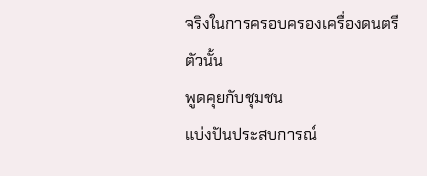จริงในการครอบครองเครื่องดนตรีตัวนั้น
พูดคุยกับชุมชน
แบ่งปันประสบการณ์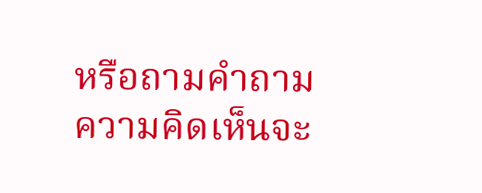หรือถามคำถาม ความคิดเห็นจะ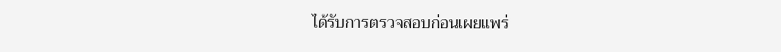ได้รับการตรวจสอบก่อนเผยแพร่